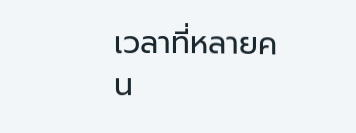เวลาที่หลายคน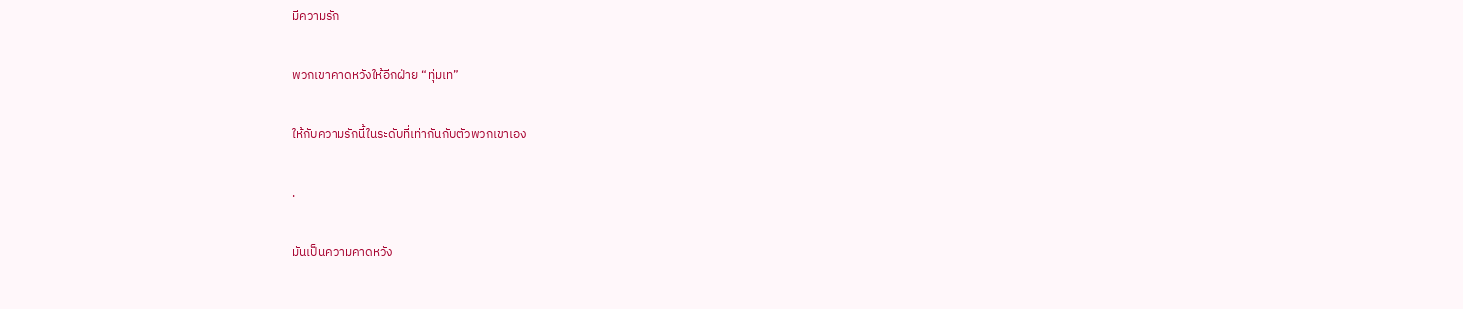มีความรัก

พวกเขาคาดหวังให้อีกฝ่าย “ทุ่มเท”

ให้กับความรักนี้ในระดับที่เท่ากันกับตัวพวกเขาเอง

.

มันเป็นความคาดหวัง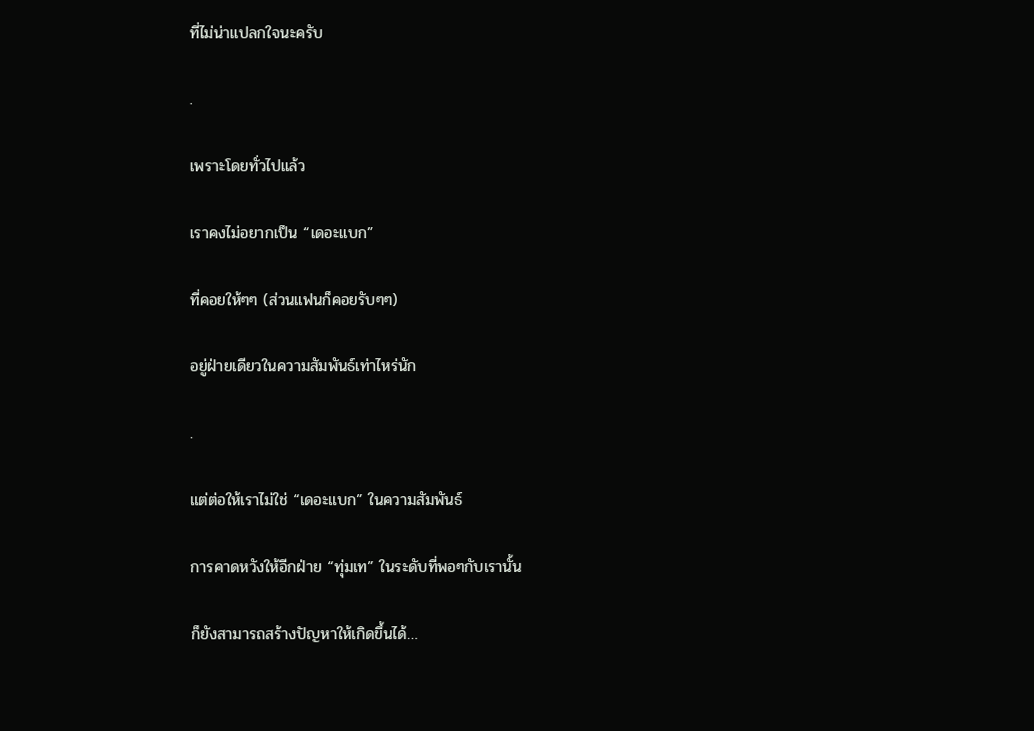ที่ไม่น่าแปลกใจนะครับ

.

เพราะโดยทั่วไปแล้ว

เราคงไม่อยากเป็น “เดอะแบก”

ที่คอยให้ๆๆ (ส่วนแฟนก็คอยรับๆๆ)

อยู่ฝ่ายเดียวในความสัมพันธ์เท่าไหร่นัก

.

แต่ต่อให้เราไม่ใช่ “เดอะแบก” ในความสัมพันธ์

การคาดหวังให้อีกฝ่าย “ทุ่มเท” ในระดับที่พอๆกับเรานั้น

ก็ยังสามารถสร้างปัญหาให้เกิดขึ้นได้…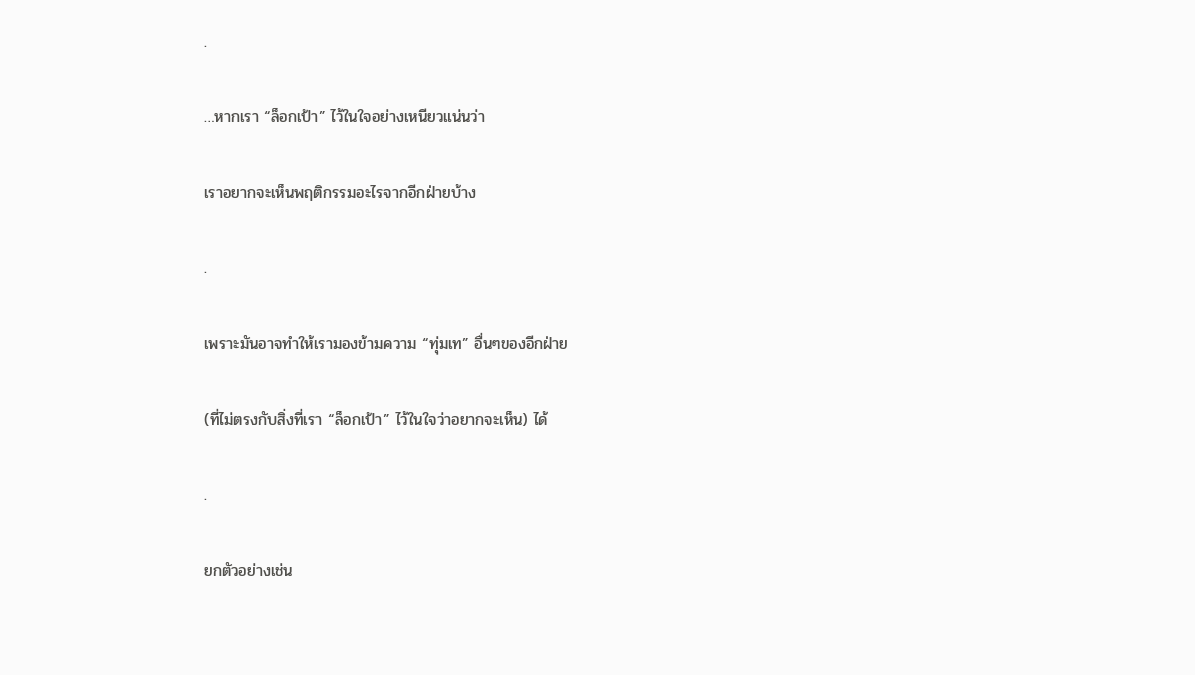.

…หากเรา “ล็อกเป้า” ไว้ในใจอย่างเหนียวแน่นว่า

เราอยากจะเห็นพฤติกรรมอะไรจากอีกฝ่ายบ้าง

.

เพราะมันอาจทำให้เรามองข้ามความ “ทุ่มเท” อื่นๆของอีกฝ่าย

(ที่ไม่ตรงกับสิ่งที่เรา “ล็อกเป้า” ไว้ในใจว่าอยากจะเห็น) ได้

.

ยกตัวอย่างเช่น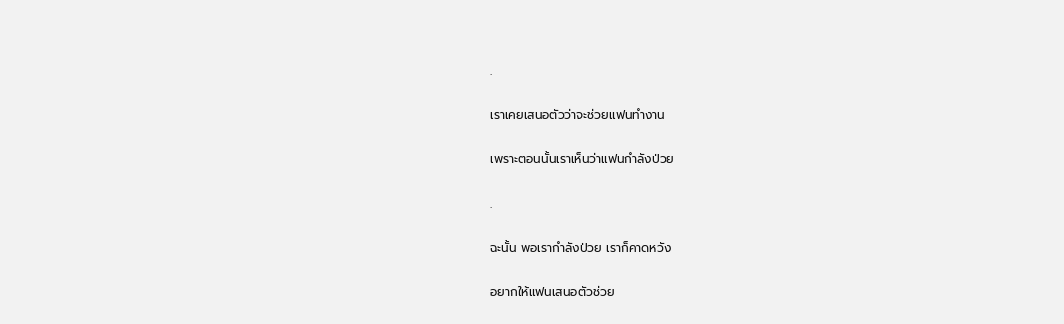.

เราเคยเสนอตัวว่าจะช่วยแฟนทำงาน

เพราะตอนนั้นเราเห็นว่าแฟนกำลังป่วย

.

ฉะนั้น พอเรากำลังป่วย เราก็คาดหวัง

อยากให้แฟนเสนอตัวช่วย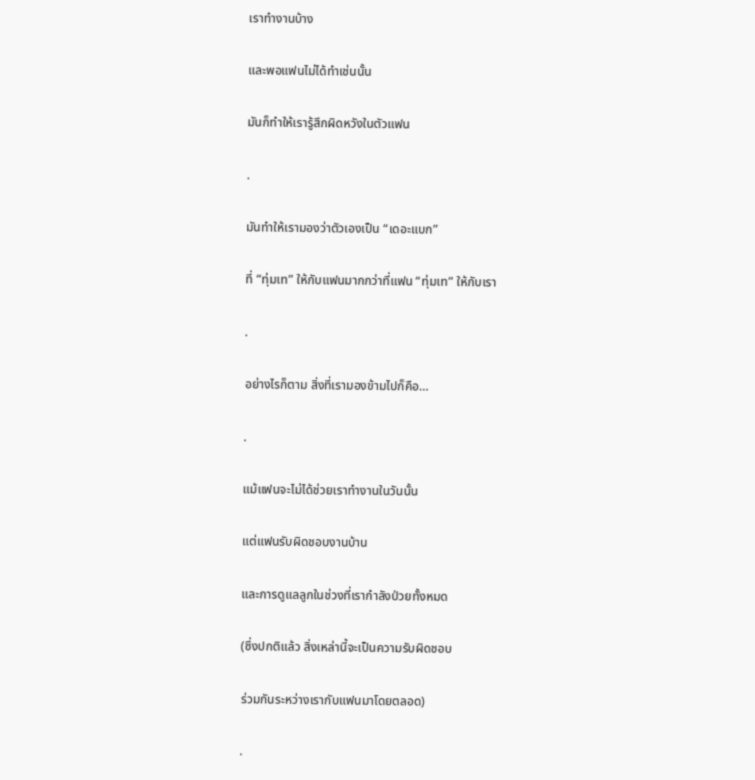เราทำงานบ้าง

และพอแฟนไม่ได้ทำเช่นนั้น

มันก็ทำให้เรารู้สึกผิดหวังในตัวแฟน

.

มันทำให้เรามองว่าตัวเองเป็น “เดอะแบก”

ที่ “ทุ่มเท” ให้กับแฟนมากกว่าที่แฟน “ทุ่มเท” ให้กับเรา

.

อย่างไรก็ตาม สิ่งที่เรามองข้ามไปก็คือ…

.

แม้แฟนจะไม่ได้ช่วยเราทำงานในวันนั้น

แต่แฟนรับผิดชอบงานบ้าน

และการดูแลลูกในช่วงที่เรากำลังป่วยทั้งหมด

(ซึ่งปกติแล้ว สิ่งเหล่านี้จะเป็นความรับผิดชอบ

ร่วมกันระหว่างเรากับแฟนมาโดยตลอด)

.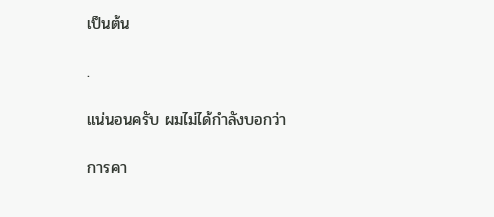เป็นต้น

.

แน่นอนครับ ผมไม่ได้กำลังบอกว่า

การคา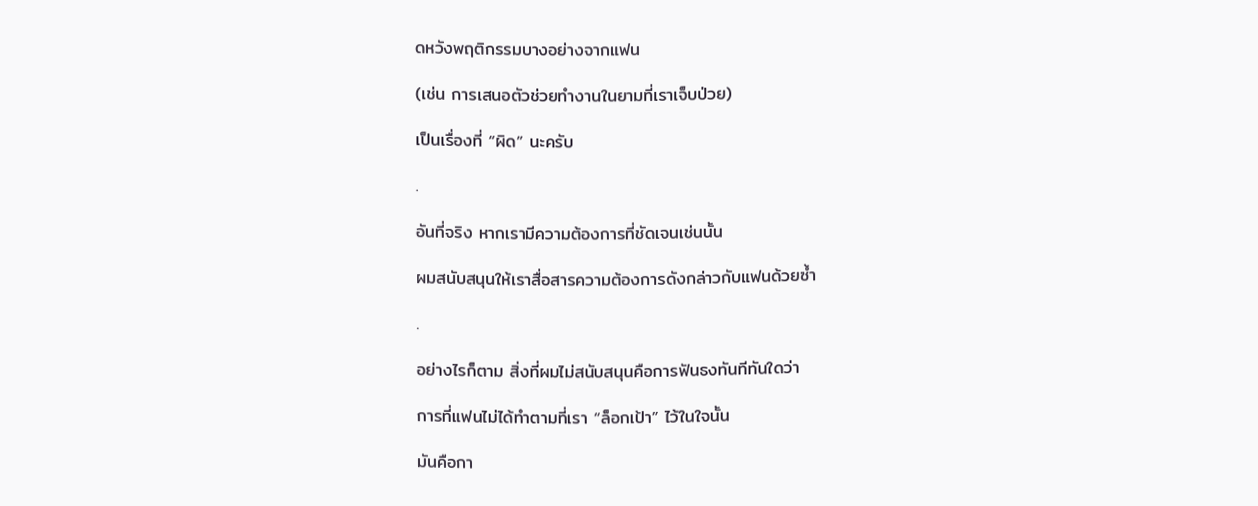ดหวังพฤติกรรมบางอย่างจากแฟน

(เช่น การเสนอตัวช่วยทำงานในยามที่เราเจ็บป่วย)

เป็นเรื่องที่ “ผิด” นะครับ

.

อันที่จริง หากเรามีความต้องการที่ชัดเจนเช่นนั้น

ผมสนับสนุนให้เราสื่อสารความต้องการดังกล่าวกับแฟนด้วยซ้ำ

.

อย่างไรก็ตาม สิ่งที่ผมไม่สนับสนุนคือการฟันธงทันทีทันใดว่า

การที่แฟนไม่ได้ทำตามที่เรา “ล็อกเป้า” ไว้ในใจนั้น

มันคือกา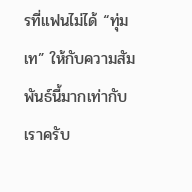รที่แฟนไม่ได้ “ทุ่มเท” ให้กับความสัมพันธ์นี้มากเท่ากับเราครับ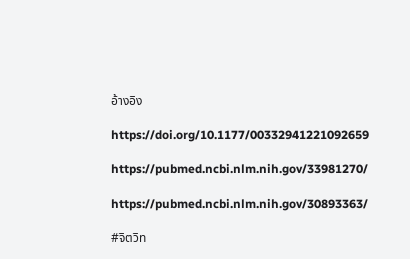อ้างอิง

https://doi.org/10.1177/00332941221092659

https://pubmed.ncbi.nlm.nih.gov/33981270/

https://pubmed.ncbi.nlm.nih.gov/30893363/

#จิตวิท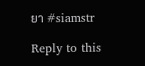ยา #siamstr

Reply to this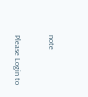note

Please Login to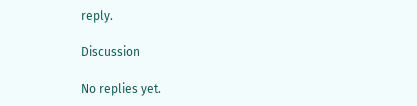reply.

Discussion

No replies yet.